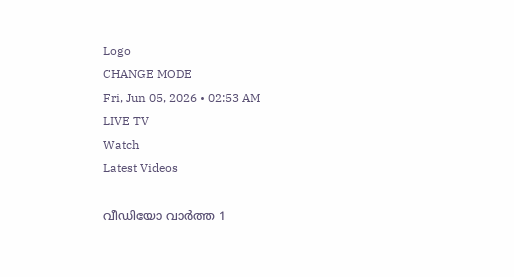Logo
CHANGE MODE
Fri, Jun 05, 2026 • 02:53 AM
LIVE TV
Watch
Latest Videos

വീഡിയോ വാർത്ത 1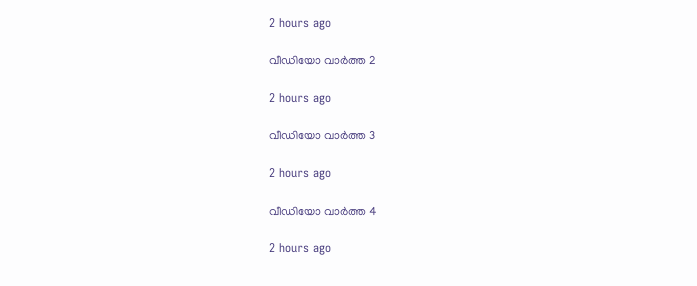2 hours ago

വീഡിയോ വാർത്ത 2

2 hours ago

വീഡിയോ വാർത്ത 3

2 hours ago

വീഡിയോ വാർത്ത 4

2 hours ago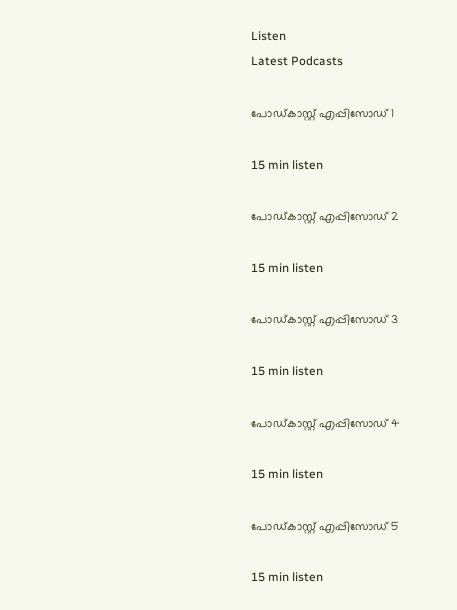Listen
Latest Podcasts

പോഡ്കാസ്റ്റ് എപ്പിസോഡ് 1

15 min listen

പോഡ്കാസ്റ്റ് എപ്പിസോഡ് 2

15 min listen

പോഡ്കാസ്റ്റ് എപ്പിസോഡ് 3

15 min listen

പോഡ്കാസ്റ്റ് എപ്പിസോഡ് 4

15 min listen

പോഡ്കാസ്റ്റ് എപ്പിസോഡ് 5

15 min listen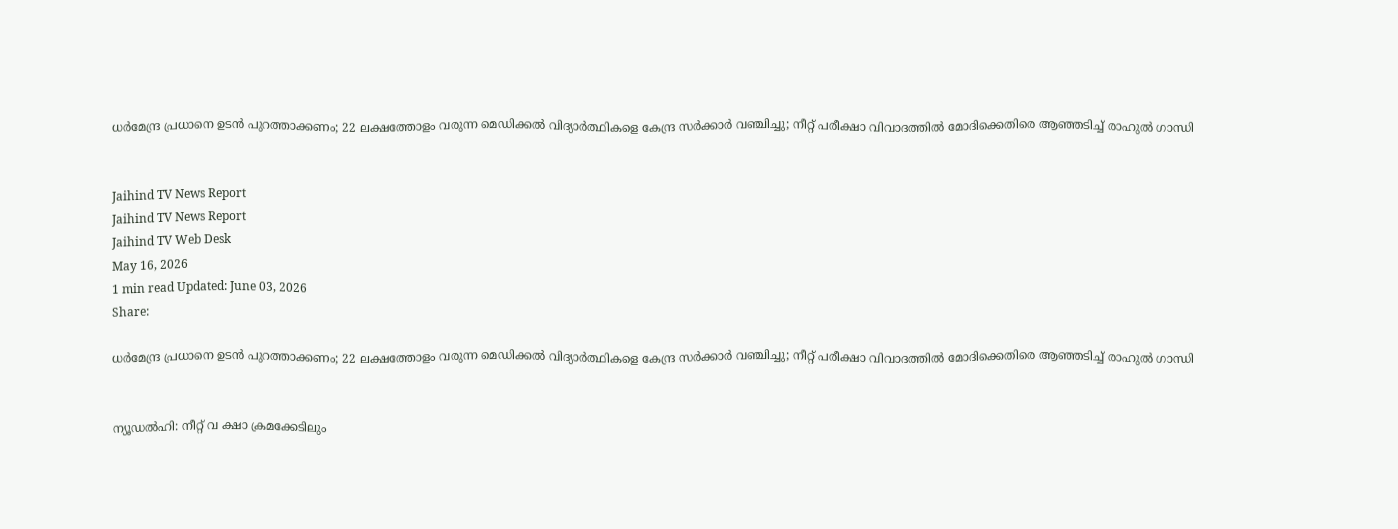ധര്‍മേന്ദ്ര പ്രധാനെ ഉടന്‍ പുറത്താക്കണം; 22 ലക്ഷത്തോളം വരുന്ന മെഡിക്കല്‍ വിദ്യാര്‍ത്ഥികളെ കേന്ദ്ര സര്‍ക്കാര്‍ വഞ്ചിച്ചു; നീറ്റ് പരീക്ഷാ വിവാദത്തില്‍ മോദിക്കെതിരെ ആഞ്ഞടിച്ച് രാഹുല്‍ ഗാന്ധി


Jaihind TV News Report
Jaihind TV News Report
Jaihind TV Web Desk
May 16, 2026
1 min read Updated: June 03, 2026
Share:

ധര്‍മേന്ദ്ര പ്രധാനെ ഉടന്‍ പുറത്താക്കണം; 22 ലക്ഷത്തോളം വരുന്ന മെഡിക്കല്‍ വിദ്യാര്‍ത്ഥികളെ കേന്ദ്ര സര്‍ക്കാര്‍ വഞ്ചിച്ചു; നീറ്റ് പരീക്ഷാ വിവാദത്തില്‍ മോദിക്കെതിരെ ആഞ്ഞടിച്ച് രാഹുല്‍ ഗാന്ധി


ന്യൂഡല്‍ഹി: നീറ്റ് വ ക്ഷാ ക്രമക്കേടിലും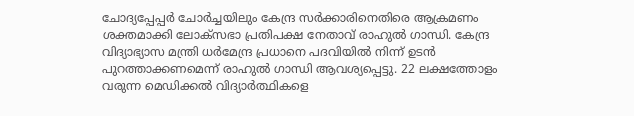ചോദ്യപ്പേപ്പര്‍ ചോര്‍ച്ചയിലും കേന്ദ്ര സര്‍ക്കാരിനെതിരെ ആക്രമണം ശക്തമാക്കി ലോക്സഭാ പ്രതിപക്ഷ നേതാവ് രാഹുല്‍ ഗാന്ധി. കേന്ദ്ര വിദ്യാഭ്യാസ മന്ത്രി ധര്‍മേന്ദ്ര പ്രധാനെ പദവിയില്‍ നിന്ന് ഉടന്‍ പുറത്താക്കണമെന്ന് രാഹുല്‍ ഗാന്ധി ആവശ്യപ്പെട്ടു. 22 ലക്ഷത്തോളം വരുന്ന മെഡിക്കല്‍ വിദ്യാര്‍ത്ഥികളെ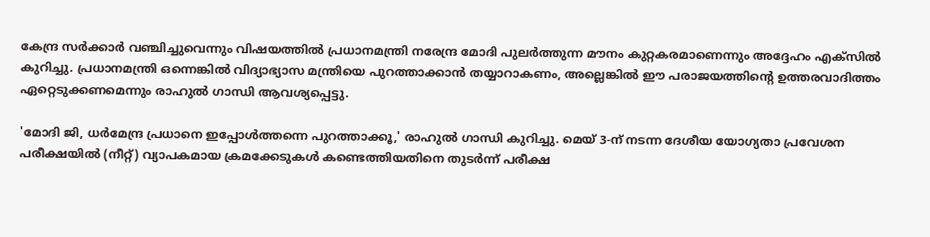കേന്ദ്ര സര്‍ക്കാര്‍ വഞ്ചിച്ചുവെന്നും വിഷയത്തില്‍ പ്രധാനമന്ത്രി നരേന്ദ്ര മോദി പുലര്‍ത്തുന്ന മൗനം കുറ്റകരമാണെന്നും അദ്ദേഹം എക്‌സില്‍ കുറിച്ചു. പ്രധാനമന്ത്രി ഒന്നെങ്കില്‍ വിദ്യാഭ്യാസ മന്ത്രിയെ പുറത്താക്കാന്‍ തയ്യാറാകണം, അല്ലെങ്കില്‍ ഈ പരാജയത്തിന്റെ ഉത്തരവാദിത്തം ഏറ്റെടുക്കണമെന്നും രാഹുല്‍ ഗാന്ധി ആവശ്യപ്പെട്ടു.

'മോദി ജി, ധര്‍മേന്ദ്ര പ്രധാനെ ഇപ്പോള്‍ത്തന്നെ പുറത്താക്കൂ,' രാഹുല്‍ ഗാന്ധി കുറിച്ചു. മെയ് 3-ന് നടന്ന ദേശീയ യോഗ്യതാ പ്രവേശന പരീക്ഷയില്‍ (നീറ്റ്) വ്യാപകമായ ക്രമക്കേടുകള്‍ കണ്ടെത്തിയതിനെ തുടര്‍ന്ന് പരീക്ഷ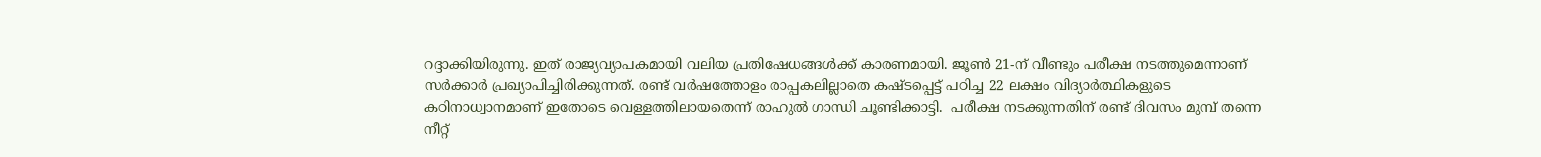റദ്ദാക്കിയിരുന്നു. ഇത് രാജ്യവ്യാപകമായി വലിയ പ്രതിഷേധങ്ങള്‍ക്ക് കാരണമായി. ജൂണ്‍ 21-ന് വീണ്ടും പരീക്ഷ നടത്തുമെന്നാണ് സര്‍ക്കാര്‍ പ്രഖ്യാപിച്ചിരിക്കുന്നത്. രണ്ട് വര്‍ഷത്തോളം രാപ്പകലില്ലാതെ കഷ്ടപ്പെട്ട് പഠിച്ച 22 ലക്ഷം വിദ്യാര്‍ത്ഥികളുടെ കഠിനാധ്വാനമാണ് ഇതോടെ വെള്ളത്തിലായതെന്ന് രാഹുല്‍ ഗാന്ധി ചൂണ്ടിക്കാട്ടി.  പരീക്ഷ നടക്കുന്നതിന് രണ്ട് ദിവസം മുമ്പ് തന്നെ നീറ്റ്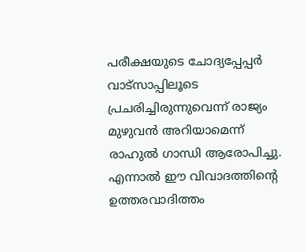പരീക്ഷയുടെ ചോദ്യപ്പേപ്പര്‍ വാട്‌സാപ്പിലൂടെ പ്രചരിച്ചിരുന്നുവെന്ന് രാജ്യം മുഴുവന്‍ അറിയാമെന്ന് രാഹുല്‍ ഗാന്ധി ആരോപിച്ചു. എന്നാല്‍ ഈ വിവാദത്തിന്റെ ഉത്തരവാദിത്തം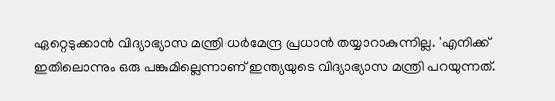ഏറ്റെടുക്കാന്‍ വിദ്യാഭ്യാസ മന്ത്രി ധര്‍മേന്ദ്ര പ്രധാന്‍ തയ്യാറാകുന്നില്ല. 'എനിക്ക് ഇതിലൊന്നും ഒരു പങ്കുമില്ലെന്നാണ് ഇന്ത്യയുടെ വിദ്യാഭ്യാസ മന്ത്രി പറയുന്നത്.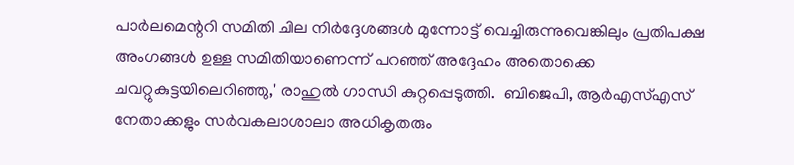പാര്‍ലമെന്ററി സമിതി ചില നിര്‍ദ്ദേശങ്ങള്‍ മുന്നോട്ട് വെച്ചിരുന്നുവെങ്കിലും പ്രതിപക്ഷ അംഗങ്ങള്‍ ഉള്ള സമിതിയാണെന്ന് പറഞ്ഞ് അദ്ദേഹം അതൊക്കെ ചവറ്റുകുട്ടയിലെറിഞ്ഞു,' രാഹുല്‍ ഗാന്ധി കുറ്റപ്പെടുത്തി.  ബിജെപി, ആര്‍എസ്എസ് നേതാക്കളും സര്‍വകലാശാലാ അധികൃതരും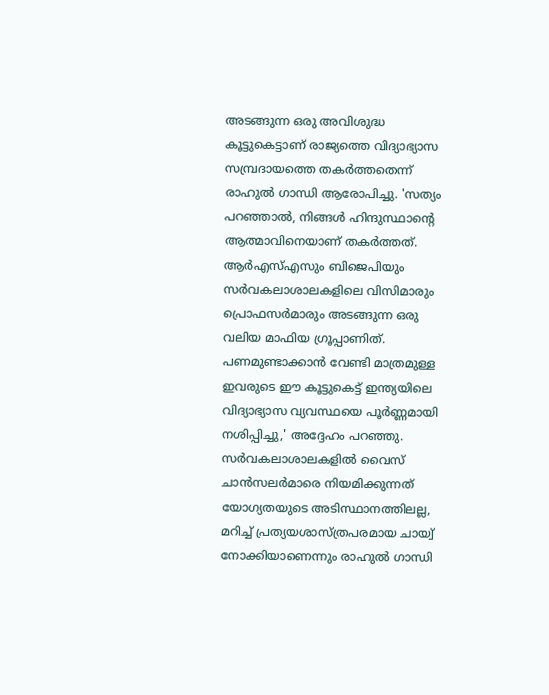അടങ്ങുന്ന ഒരു അവിശുദ്ധ കൂട്ടുകെട്ടാണ് രാജ്യത്തെ വിദ്യാഭ്യാസ സമ്പ്രദായത്തെ തകര്‍ത്തതെന്ന് രാഹുല്‍ ഗാന്ധി ആരോപിച്ചു. 'സത്യം പറഞ്ഞാല്‍, നിങ്ങള്‍ ഹിന്ദുസ്ഥാന്റെ ആത്മാവിനെയാണ് തകര്‍ത്തത്. ആര്‍എസ്എസും ബിജെപിയും സര്‍വകലാശാലകളിലെ വിസിമാരും പ്രൊഫസര്‍മാരും അടങ്ങുന്ന ഒരു വലിയ മാഫിയ ഗ്രൂപ്പാണിത്. പണമുണ്ടാക്കാന്‍ വേണ്ടി മാത്രമുള്ള ഇവരുടെ ഈ കൂട്ടുകെട്ട് ഇന്ത്യയിലെ വിദ്യാഭ്യാസ വ്യവസ്ഥയെ പൂര്‍ണ്ണമായി നശിപ്പിച്ചു,' അദ്ദേഹം പറഞ്ഞു.  സര്‍വകലാശാലകളില്‍ വൈസ് ചാന്‍സലര്‍മാരെ നിയമിക്കുന്നത് യോഗ്യതയുടെ അടിസ്ഥാനത്തിലല്ല, മറിച്ച് പ്രത്യയശാസ്ത്രപരമായ ചായ്വ് നോക്കിയാണെന്നും രാഹുല്‍ ഗാന്ധി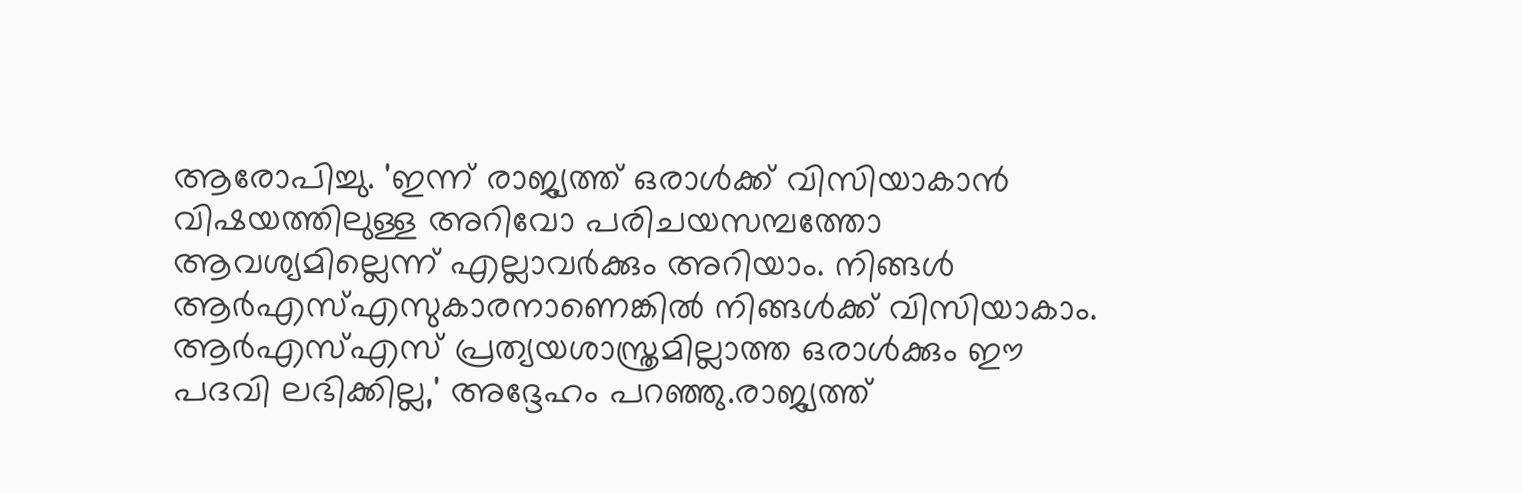ആരോപിച്ചു. 'ഇന്ന് രാജ്യത്ത് ഒരാള്‍ക്ക് വിസിയാകാന്‍ വിഷയത്തിലുള്ള അറിവോ പരിചയസമ്പത്തോ ആവശ്യമില്ലെന്ന് എല്ലാവര്‍ക്കും അറിയാം. നിങ്ങള്‍ ആര്‍എസ്എസുകാരനാണെങ്കില്‍ നിങ്ങള്‍ക്ക് വിസിയാകാം. ആര്‍എസ്എസ് പ്രത്യയശാസ്ത്രമില്ലാത്ത ഒരാള്‍ക്കും ഈ പദവി ലഭിക്കില്ല,' അദ്ദേഹം പറഞ്ഞു.രാജ്യത്ത്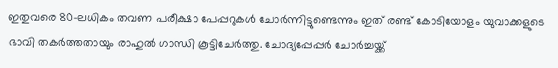ഇതുവരെ 80-ലധികം തവണ പരീക്ഷാ പേപ്പറുകള്‍ ചോര്‍ന്നിട്ടുണ്ടെന്നും ഇത് രണ്ട് കോടിയോളം യുവാക്കളുടെ ഭാവി തകര്‍ത്തതായും രാഹുല്‍ ഗാന്ധി കൂട്ടിചേര്‍ത്തു. ചോദ്യപ്പേപ്പര്‍ ചോര്‍ച്ചയ്ക്ക്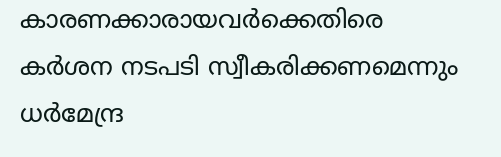കാരണക്കാരായവര്‍ക്കെതിരെ കര്‍ശന നടപടി സ്വീകരിക്കണമെന്നും ധര്‍മേന്ദ്ര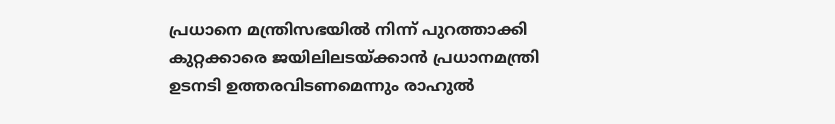പ്രധാനെ മന്ത്രിസഭയില്‍ നിന്ന് പുറത്താക്കി കുറ്റക്കാരെ ജയിലിലടയ്ക്കാന്‍ പ്രധാനമന്ത്രി ഉടനടി ഉത്തരവിടണമെന്നും രാഹുല്‍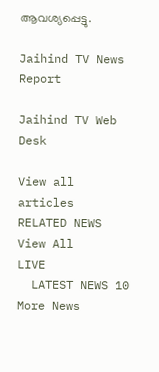ആവശ്യപ്പെട്ടു.

Jaihind TV News Report

Jaihind TV Web Desk

View all articles
RELATED NEWS
View All
LIVE
  LATEST NEWS 10
More News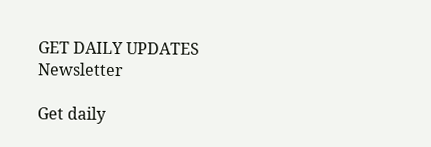GET DAILY UPDATES
Newsletter

Get daily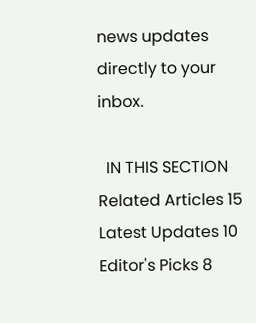news updates directly to your inbox.

  IN THIS SECTION
Related Articles 15
Latest Updates 10
Editor's Picks 8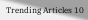Trending Articles 10